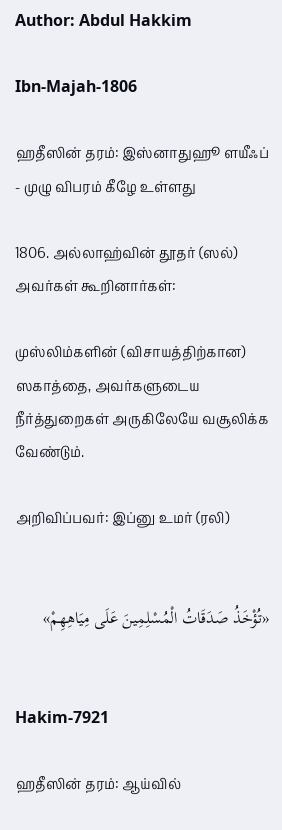Author: Abdul Hakkim

Ibn-Majah-1806

ஹதீஸின் தரம்: இஸ்னாதுஹூ ளயீஃப் - முழு விபரம் கீழே உள்ளது

1806. அல்லாஹ்வின் தூதர் (ஸல்) அவர்கள் கூறினார்கள்:

முஸ்லிம்களின் (விசாயத்திற்கான) ஸகாத்தை, அவர்களுடைய நீர்த்துறைகள் அருகிலேயே வசூலிக்க வேண்டும்.

அறிவிப்பவர்: இப்னு உமர் (ரலி)


«تُؤْخَذُ صَدَقَاتُ الْمُسْلِمِينَ عَلَى مِيَاهِهِمْ»


Hakim-7921

ஹதீஸின் தரம்: ஆய்வில்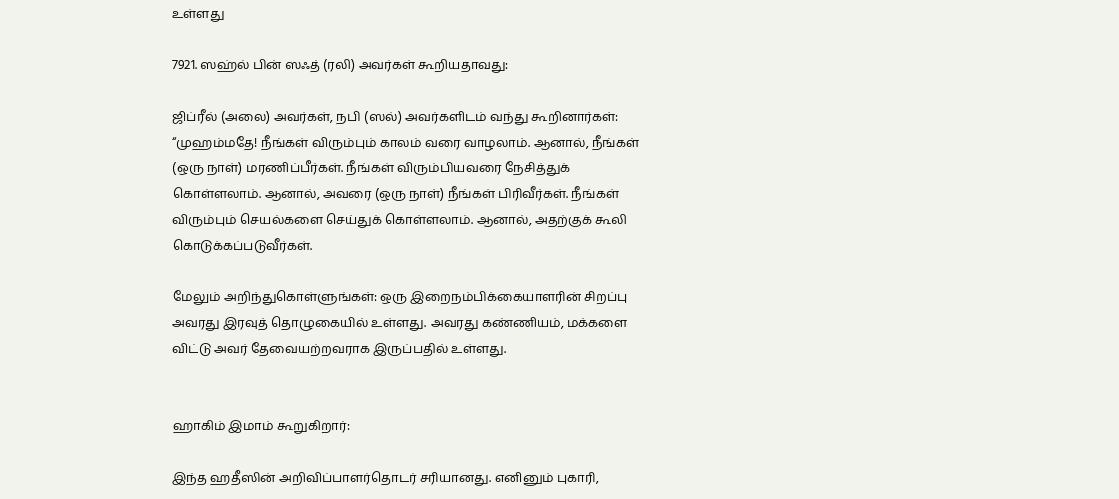உள்ளது

7921. ஸஹ்ல் பின் ஸஃத் (ரலி) அவர்கள் கூறியதாவது:

ஜிப்ரீல் (அலை) அவர்கள், நபி (ஸல்) அவர்களிடம் வந்து கூறினார்கள்: “முஹம்மதே! நீங்கள் விரும்பும் காலம் வரை வாழலாம். ஆனால், நீங்கள் (ஒரு நாள்) மரணிப்பீர்கள். நீங்கள் விரும்பியவரை நேசித்துக் கொள்ளலாம். ஆனால், அவரை (ஒரு நாள்) நீங்கள் பிரிவீர்கள். நீங்கள் விரும்பும் செயல்களை செய்துக் கொள்ளலாம். ஆனால், அதற்குக் கூலி கொடுக்கப்படுவீர்கள்.

மேலும் அறிந்துகொள்ளுங்கள்: ஒரு இறைநம்பிக்கையாளரின் சிறப்பு அவரது இரவுத் தொழுகையில் உள்ளது. அவரது கண்ணியம், மக்களை விட்டு அவர் தேவையற்றவராக இருப்பதில் உள்ளது.


ஹாகிம் இமாம் கூறுகிறார்:

இந்த ஹதீஸின் அறிவிப்பாளர்தொடர் சரியானது. எனினும் புகாரி,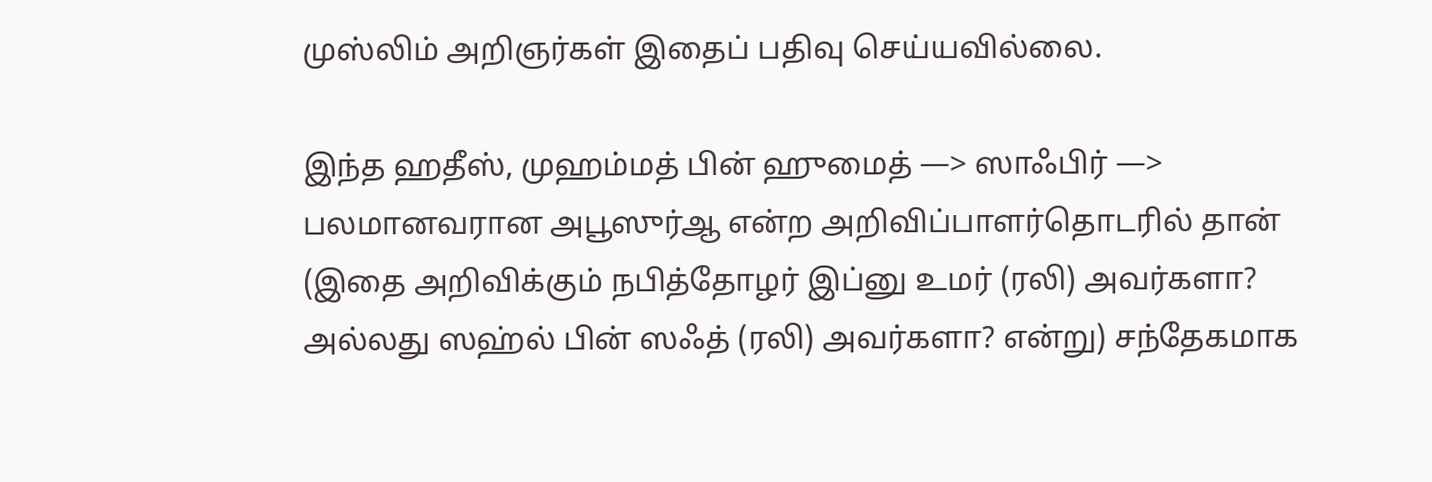முஸ்லிம் அறிஞர்கள் இதைப் பதிவு செய்யவில்லை.

இந்த ஹதீஸ், முஹம்மத் பின் ஹுமைத் —> ஸாஃபிர் —> பலமானவரான அபூஸுர்ஆ என்ற அறிவிப்பாளர்தொடரில் தான் (இதை அறிவிக்கும் நபித்தோழர் இப்னு உமர் (ரலி) அவர்களா? அல்லது ஸஹ்ல் பின் ஸஃத் (ரலி) அவர்களா? என்று) சந்தேகமாக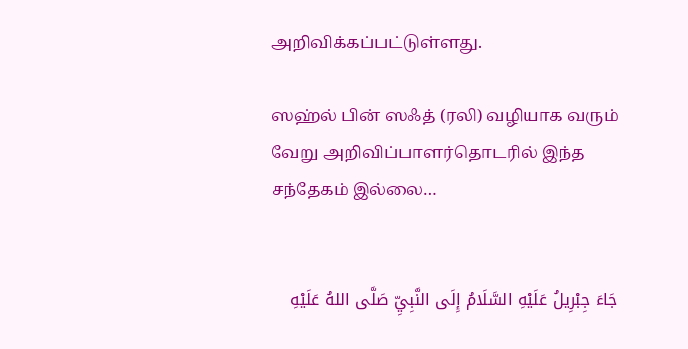அறிவிக்கப்பட்டுள்ளது.

ஸஹ்ல் பின் ஸஃத் (ரலி) வழியாக வரும் வேறு அறிவிப்பாளர்தொடரில் இந்த சந்தேகம் இல்லை…


جَاءَ جِبْرِيلُ عَلَيْهِ السَّلَامُ إِلَى النَّبِيِّ صَلَّى اللهُ عَلَيْهِ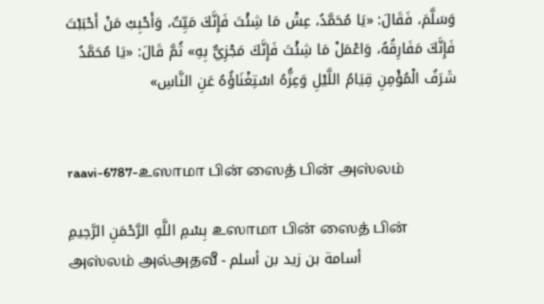وَسَلَّمَ، فَقَالَ: «يَا مُحَمَّدُ، عِشْ مَا شِئْتَ فَإِنَّكَ مَيِّتٌ، وَأَحْبِبْ مَنْ أَحْبَبْتَ فَإِنَّكَ مَفَارِقُهُ، وَاعْمَلْ مَا شِئْتَ فَإِنَّكَ مَجْزِيٌّ بِهِ» ثُمَّ قَالَ: «يَا مُحَمَّدُ شَرَفُ الْمُؤْمِنِ قِيَامُ اللَّيْلِ وَعِزُّهُ اسْتِغْنَاؤُهُ عَنِ النَّاسِ»


raavi-6787-உஸாமா பின் ஸைத் பின் அஸ்லம்

بِسْمِ اللَّهِ الرَّحْمَنِ الرَّحِيمِ உஸாமா பின் ஸைத் பின் அஸ்லம் அல்அதவீ - أسامة بن زيد بن أسلم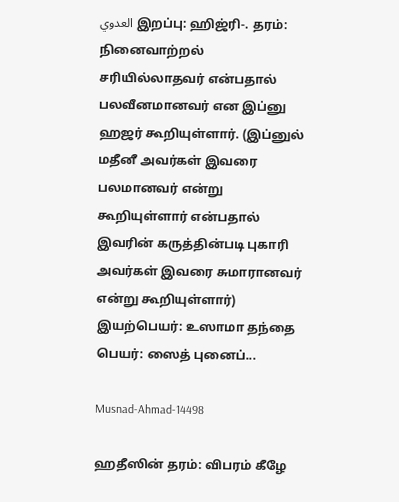العدوي இறப்பு: ஹிஜ்ரி-. தரம்: நினைவாற்றல் சரியில்லாதவர் என்பதால் பலவீனமானவர் என இப்னு ஹஜர் கூறியுள்ளார். (இப்னுல் மதீனீ அவர்கள் இவரை பலமானவர் என்று கூறியுள்ளார் என்பதால் இவரின் கருத்தின்படி புகாரி அவர்கள் இவரை சுமாரானவர் என்று கூறியுள்ளார்) இயற்பெயர்: உஸாமா தந்தை பெயர்: ஸைத் புனைப்...

Musnad-Ahmad-14498

ஹதீஸின் தரம்: விபரம் கீழே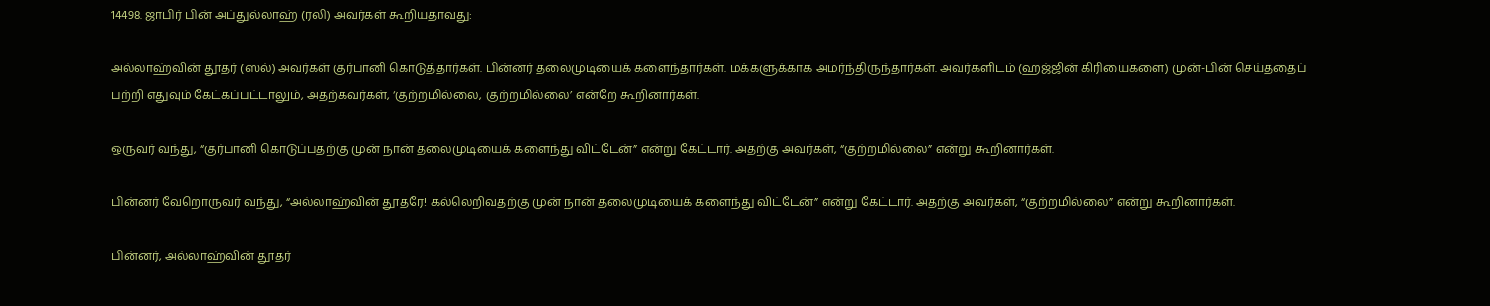14498. ஜாபிர் பின் அப்துல்லாஹ் (ரலி) அவர்கள் கூறியதாவது:

அல்லாஹ்வின் தூதர் (ஸல்) அவர்கள் குர்பானி கொடுத்தார்கள். பின்னர் தலைமுடியைக் களைந்தார்கள். மக்களுக்காக அமர்ந்திருந்தார்கள். அவர்களிடம் (ஹஜ்ஜின் கிரியைகளை) முன்-பின் செய்ததைப் பற்றி எதுவும் கேட்கப்பட்டாலும், அதற்கவர்கள், ‘குற்றமில்லை, குற்றமில்லை’ என்றே கூறினார்கள்.

ஒருவர் வந்து, “குர்பானி கொடுப்பதற்கு முன் நான் தலைமுடியைக் களைந்து விட்டேன்” என்று கேட்டார். அதற்கு அவர்கள், “குற்றமில்லை” என்று கூறினார்கள்.

பின்னர் வேறொருவர் வந்து, “அல்லாஹ்வின் தூதரே! கல்லெறிவதற்கு முன் நான் தலைமுடியைக் களைந்து விட்டேன்” என்று கேட்டார். அதற்கு அவர்கள், “குற்றமில்லை” என்று கூறினார்கள்.

பின்னர், அல்லாஹ்வின் தூதர்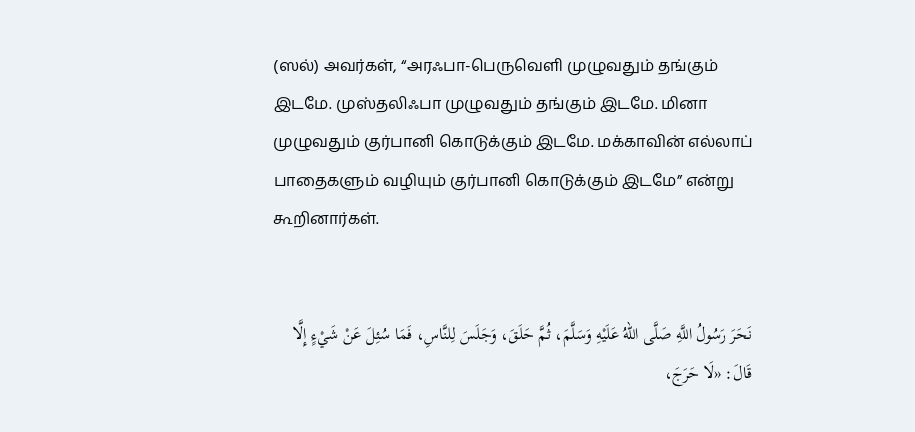(ஸல்) அவர்கள், “அரஃபா-பெருவெளி முழுவதும் தங்கும் இடமே. முஸ்தலிஃபா முழுவதும் தங்கும் இடமே. மினா முழுவதும் குர்பானி கொடுக்கும் இடமே. மக்காவின் எல்லாப் பாதைகளும் வழியும் குர்பானி கொடுக்கும் இடமே” என்று கூறினார்கள்.


نَحَرَ رَسُولُ اللَّهِ صَلَّى اللهُ عَلَيْهِ وَسَلَّمَ، ثُمَّ حَلَقَ، وَجَلَسَ لِلنَّاسِ، فَمَا سُئِلَ عَنْ شَيْءٍ إِلَّا قَالَ: «لَا حَرَجَ،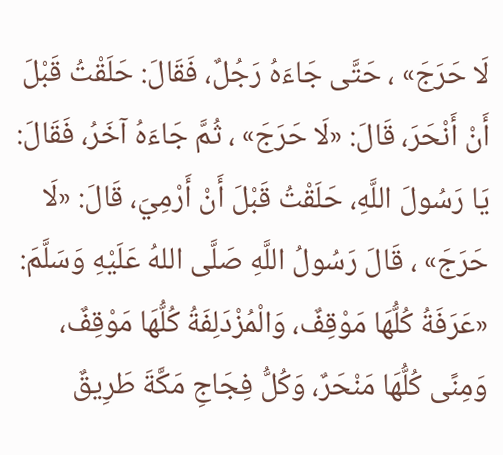لَا حَرَجَ» ، حَتَّى جَاءَهُ رَجُلٌ، فَقَالَ: حَلَقْتُ قَبْلَ أَنْ أَنْحَرَ، قَالَ: «لَا حَرَجَ» ، ثُمَّ جَاءَهُ آخَرُ، فَقَالَ: يَا رَسُولَ اللَّهِ، حَلَقْتُ قَبْلَ أَنْ أَرْمِيَ، قَالَ: «لَا حَرَجَ» ، قَالَ رَسُولُ اللَّهِ صَلَّى اللهُ عَلَيْهِ وَسَلَّمَ: «عَرَفَةُ كُلُّهَا مَوْقِفٌ، وَالْمُزْدَلِفَةُ كُلُّهَا مَوْقِفٌ، وَمِنًى كُلُّهَا مَنْحَرٌ، وَكُلُّ فِجَاجِ مَكَّةَ طَرِيقٌ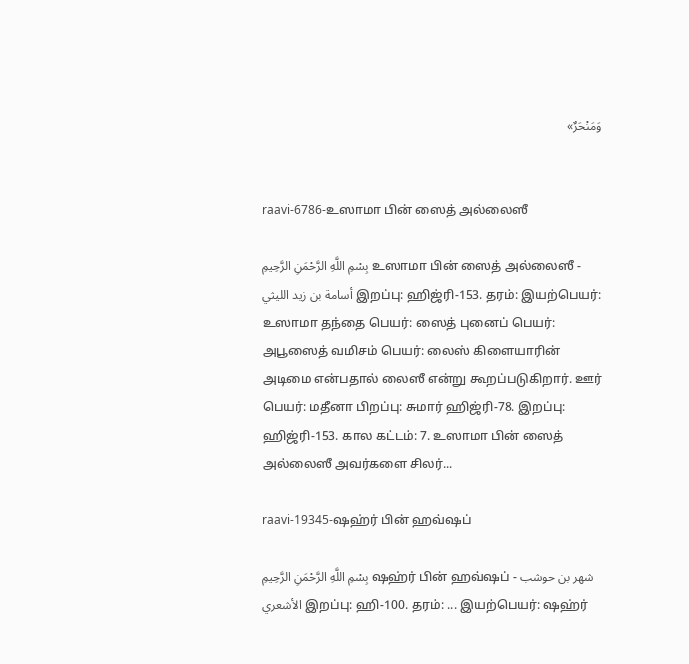وَمَنْحَرٌ»


raavi-6786-உஸாமா பின் ஸைத் அல்லைஸீ

بِسْمِ اللَّهِ الرَّحْمَنِ الرَّحِيمِ உஸாமா பின் ஸைத் அல்லைஸீ - أسامة بن زيد الليثي இறப்பு: ஹிஜ்ரி-153. தரம்: இயற்பெயர்: உஸாமா தந்தை பெயர்: ஸைத் புனைப் பெயர்: அபூஸைத் வமிசம் பெயர்: லைஸ் கிளையாரின் அடிமை என்பதால் லைஸீ என்று கூறப்படுகிறார். ஊர் பெயர்: மதீனா பிறப்பு: சுமார் ஹிஜ்ரி-78. இறப்பு: ஹிஜ்ரி-153. கால கட்டம்: 7. உஸாமா பின் ஸைத் அல்லைஸீ அவர்களை சிலர்...

raavi-19345-ஷஹ்ர் பின் ஹவ்ஷப்

بِسْمِ اللَّهِ الرَّحْمَنِ الرَّحِيمِ ஷஹ்ர் பின் ஹவ்ஷப் - شهر بن حوشب الأشعري இறப்பு: ஹி-100. தரம்: ... இயற்பெயர்: ஷஹ்ர்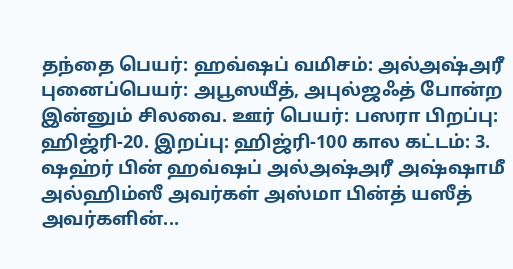தந்தை பெயர்: ஹவ்ஷப் வமிசம்: அல்அஷ்அரீ புனைப்பெயர்: அபூஸயீத், அபுல்ஜஃத் போன்ற இன்னும் சிலவை. ஊர் பெயர்: பஸரா பிறப்பு: ஹிஜ்ரி-20. இறப்பு: ஹிஜ்ரி-100 கால கட்டம்: 3. ஷஹ்ர் பின் ஹவ்ஷப் அல்அஷ்அரீ அஷ்ஷாமீ அல்ஹிம்ஸீ அவர்கள் அஸ்மா பின்த் யஸீத் அவர்களின்...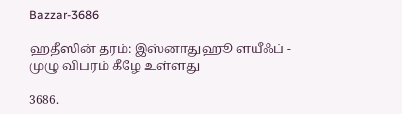Bazzar-3686

ஹதீஸின் தரம்: இஸ்னாதுஹூ ளயீஃப் - முழு விபரம் கீழே உள்ளது

3686.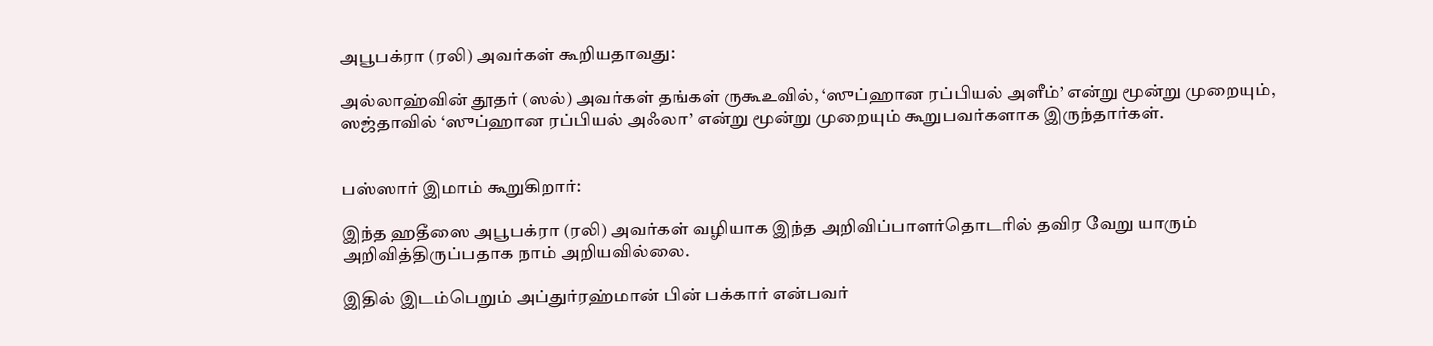அபூபக்ரா (ரலி) அவர்கள் கூறியதாவது:

அல்லாஹ்வின் தூதர் (ஸல்) அவர்கள் தங்கள் ருகூஉவில், ‘ஸுப்ஹான ரப்பியல் அளீம்’ என்று மூன்று முறையும், ஸஜ்தாவில் ‘ஸுப்ஹான ரப்பியல் அஃலா’ என்று மூன்று முறையும் கூறுபவர்களாக இருந்தார்கள்.


பஸ்ஸார் இமாம் கூறுகிறார்:

இந்த ஹதீஸை அபூபக்ரா (ரலி) அவர்கள் வழியாக இந்த அறிவிப்பாளர்தொடரில் தவிர வேறு யாரும் அறிவித்திருப்பதாக நாம் அறியவில்லை.

இதில் இடம்பெறும் அப்துர்ரஹ்மான் பின் பக்கார் என்பவர்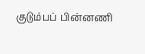குடும்பப் பின்னணி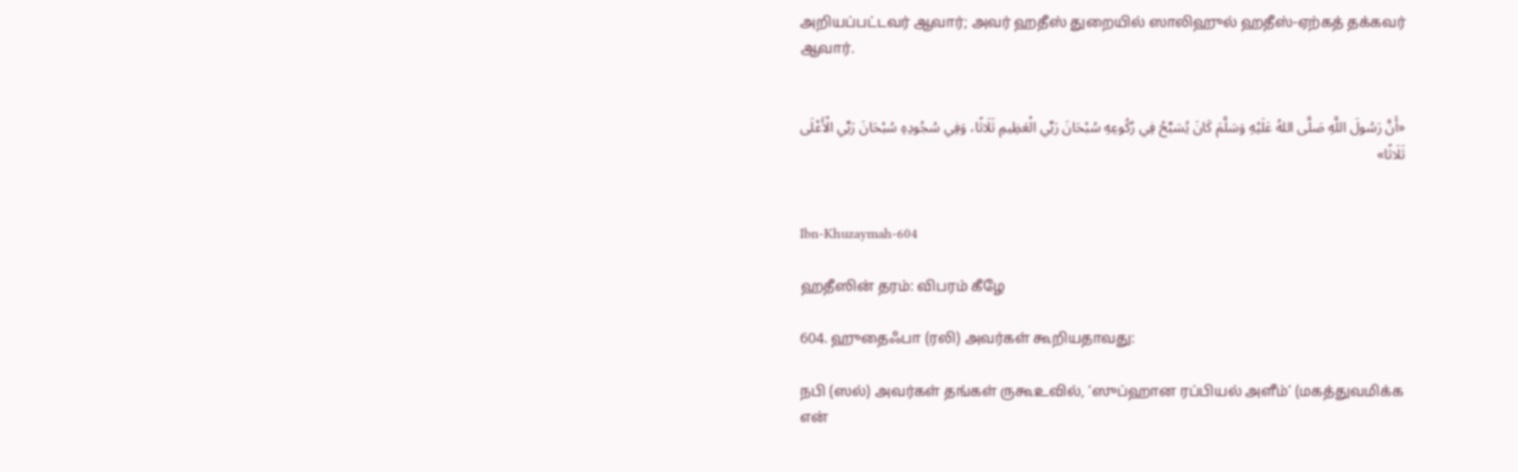அறியப்பட்டவர் ஆவார்; அவர் ஹதீஸ் துறையில் ஸாலிஹுல் ஹதீஸ்-ஏற்கத் தக்கவர் ஆவார்.


«أَنَّ رَسُولَ اللَّهِ صَلَّى اللهُ عَلَيْهِ وَسَلَّمَ كَانَ يُسَبِّحُ فِي رُكُوعِهِ سُبْحَانَ رَبِّي الْعَظِيمِ ثَلَاثًا، وَفِي سُجُودِهِ سُبْحَانَ رَبِّي الْأَعْلَى ثَلَاثًا»


Ibn-Khuzaymah-604

ஹதீஸின் தரம்: விபரம் கீழே

604. ஹுதைஃபா (ரலி) அவர்கள் கூறியதாவது:

நபி (ஸல்) அவர்கள் தங்கள் ருகூஉவில், ‘ஸுப்ஹான ரப்பியல் அளீம்’ (மகத்துவமிக்க என்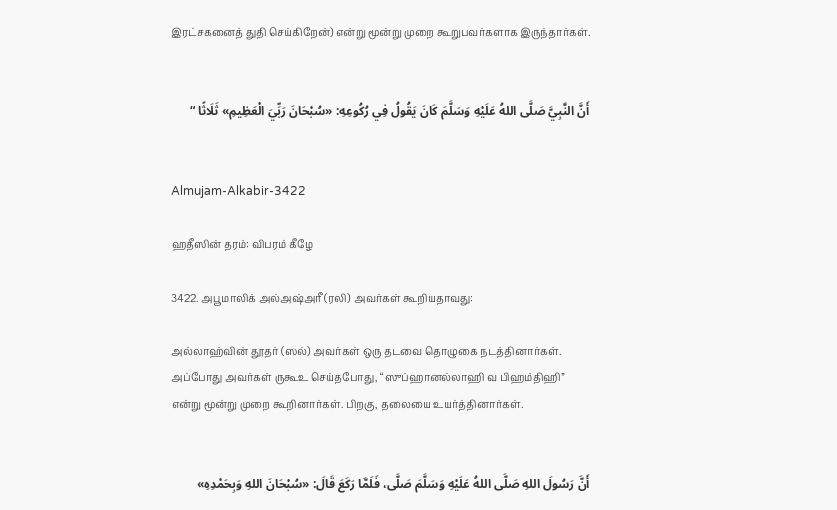இரட்சகனைத் துதி செய்கிறேன்) என்று மூன்று முறை கூறுபவர்களாக இருந்தார்கள்.


أَنَّ النَّبِيَّ صَلَّى اللهُ عَلَيْهِ وَسَلَّمَ كَانَ يَقُولُ فِي رُكُوعِهِ: «سُبْحَانَ رَبِّيَ الْعَظِيمِ» ثَلَاثًا “


Almujam-Alkabir-3422

ஹதீஸின் தரம்: விபரம் கீழே

3422. அபூமாலிக் அல்அஷ்அரீ (ரலி) அவர்கள் கூறியதாவது:

அல்லாஹ்வின் தூதர் (ஸல்) அவர்கள் ஒரு தடவை தொழுகை நடத்தினார்கள். அப்போது அவர்கள் ருகூஉ செய்தபோது, “ஸுப்ஹானல்லாஹி வ பிஹம்திஹி” என்று மூன்று முறை கூறினார்கள். பிறகு, தலையை உயர்த்தினார்கள்.


أَنَّ رَسُولَ اللهِ صَلَّى اللهُ عَلَيْهِ وَسَلَّمَ صَلَّى، فَلَمَّا رَكَعَ قَالَ: «سُبْحَانَ اللهِ وَبِحَمْدِهِ»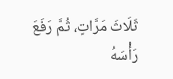ثَلَاثَ مَرَّاتٍ، ثُمَّ رَفَعَ رَأْسَهُ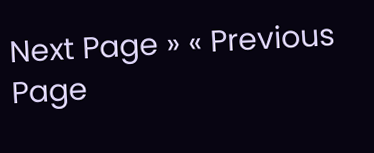Next Page » « Previous Page